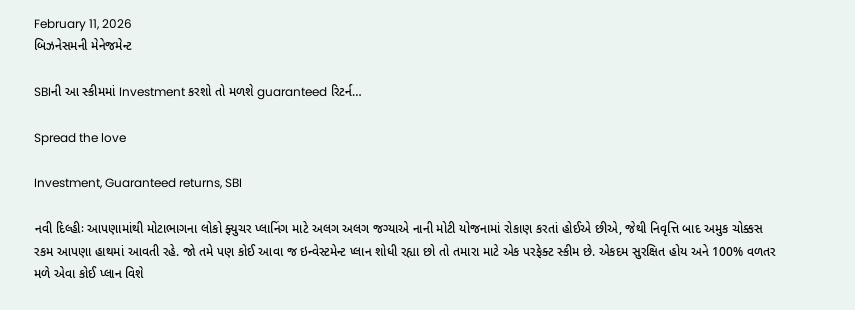February 11, 2026
બિઝનેસમની મેનેજમેન્ટ

SBIની આ સ્કીમમાં Investment કરશો તો મળશે guaranteed રિટર્ન…

Spread the love

Investment, Guaranteed returns, SBI

નવી દિલ્હીઃ આપણામાંથી મોટાભાગના લોકો ફ્યુચર પ્લાનિંગ માટે અલગ અલગ જગ્યાએ નાની મોટી યોજનામાં રોકાણ કરતાં હોઈએ છીએ, જેથી નિવૃત્તિ બાદ અમુક ચોક્કસ રકમ આપણા હાથમાં આવતી રહે. જો તમે પણ કોઈ આવા જ ઇન્વેસ્ટમેન્ટ પ્લાન શોધી રહ્યા છો તો તમારા માટે એક પરફેક્ટ સ્કીમ છે. એકદમ સુરક્ષિત હોય અને 100% વળતર મળે એવા કોઈ પ્લાન વિશે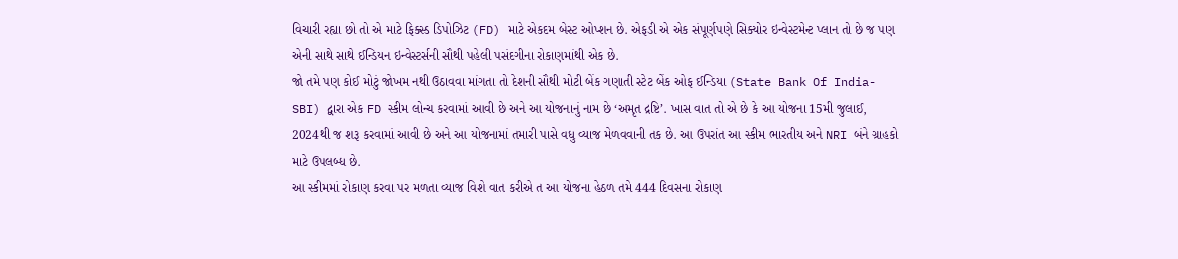વિચારી રહ્યા છો તો એ માટે ફિક્સ્ડ ડિપોઝિટ (FD) માટે એકદમ બેસ્ટ ઓપ્શન છે. એફડી એ એક સંપૂર્ણપણે સિક્યોર ઇન્વેસ્ટમેન્ટ પ્લાન તો છે જ પણ એની સાથે સાથે ઈન્ડિયન ઇન્વેસ્ટર્સની સૌથી પહેલી પસંદગીના રોકાણમાંથી એક છે.
જો તમે પણ કોઈ મોટું જોખમ નથી ઉઠાવવા માંગતા તો દેશની સૌથી મોટી બેંક ગણાતી સ્ટેટ બેંક ઓફ ઈન્ડિયા (State Bank Of India-SBI) દ્વારા એક FD સ્કીમ લોન્ચ કરવામાં આવી છે અને આ યોજનાનું નામ છે ‘અમૃત દ્રષ્ટિ’. ખાસ વાત તો એ છે કે આ યોજના 15મી જુલાઈ, 2024થી જ શરૂ કરવામાં આવી છે અને આ યોજનામાં તમારી પાસે વધુ વ્યાજ મેળવવાની તક છે. આ ઉપરાંત આ સ્કીમ ભારતીય અને NRI બંને ગ્રાહકો માટે ઉપલબ્ધ છે.
આ સ્કીમમાં રોકાણ કરવા પર મળતા વ્યાજ વિશે વાત કરીએ ત આ યોજના હેઠળ તમે 444 દિવસના રોકાણ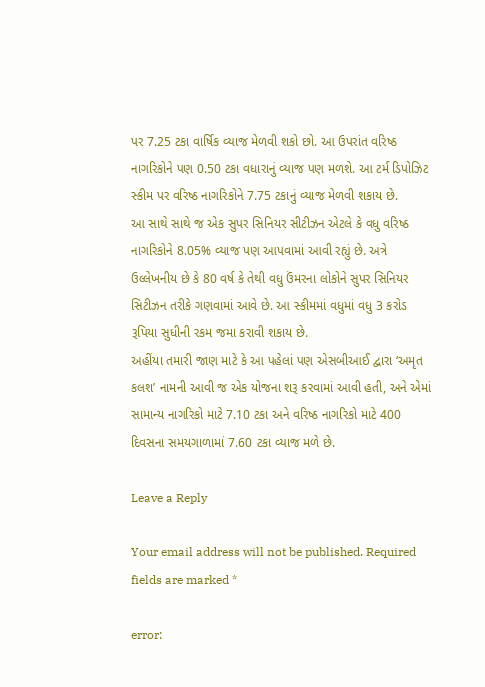પર 7.25 ટકા વાર્ષિક વ્યાજ મેળવી શકો છો. આ ઉપરાંત વરિષ્ઠ નાગરિકોને પણ 0.50 ટકા વધારાનું વ્યાજ પણ મળશે. આ ટર્મ ડિપોઝિટ સ્કીમ પર વરિષ્ઠ નાગરિકોને 7.75 ટકાનું વ્યાજ મેળવી શકાય છે.
આ સાથે સાથે જ એક સુપર સિનિયર સીટીઝન એટલે કે વધુ વરિષ્ઠ નાગરિકોને 8.05% વ્યાજ પણ આપવામાં આવી રહ્યું છે. અત્રે ઉલ્લેખનીય છે કે 80 વર્ષ કે તેથી વધુ ઉંમરના લોકોને સુપર સિનિયર સિટીઝન તરીકે ગણવામાં આવે છે. આ સ્કીમમાં વધુમાં વધુ 3 કરોડ રૂપિયા સુધીની રકમ જમા કરાવી શકાય છે.
અહીંયા તમારી જાણ માટે કે આ પહેલાં પણ એસબીઆઈ દ્વારા ‘અમૃત કલશ’ નામની આવી જ એક યોજના શરૂ કરવામાં આવી હતી, અને એમાં સામાન્ય નાગરિકો માટે 7.10 ટકા અને વરિષ્ઠ નાગરિકો માટે 400 દિવસના સમયગાળામાં 7.60 ટકા વ્યાજ મળે છે.

Leave a Reply

Your email address will not be published. Required fields are marked *

error: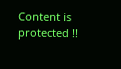Content is protected !!